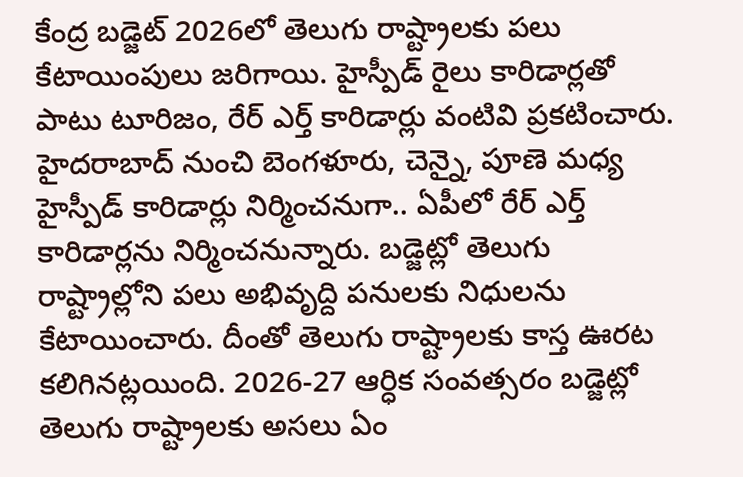కేంద్ర బడ్జెట్ 2026లో తెలుగు రాష్ట్రాలకు పలు కేటాయింపులు జరిగాయి. హైస్పీడ్ రైలు కారిడార్లతో పాటు టూరిజం, రేర్ ఎర్త్ కారిడార్లు వంటివి ప్రకటించారు. హైదరాబాద్ నుంచి బెంగళూరు, చెన్నై, పూణె మధ్య హైస్పీడ్ కారిడార్లు నిర్మించనుగా.. ఏపీలో రేర్ ఎర్త్ కారిడార్లను నిర్మించనున్నారు. బడ్జెట్లో తెలుగు రాష్ట్రాల్లోని పలు అభివృద్ది పనులకు నిధులను కేటాయించారు. దీంతో తెలుగు రాష్ట్రాలకు కాస్త ఊరట కలిగినట్లయింది. 2026-27 ఆర్ధిక సంవత్సరం బడ్జెట్లో తెలుగు రాష్ట్రాలకు అసలు ఏం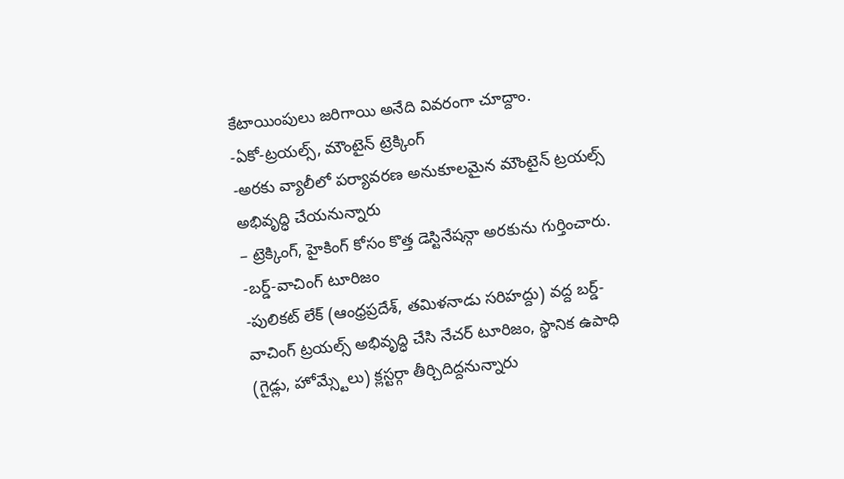కేటాయింపులు జరిగాయి అనేది వివరంగా చూద్దాం.
-ఏకో-ట్రయల్స్, మౌంటైన్ ట్రెక్కింగ్
-అరకు వ్యాలీలో పర్యావరణ అనుకూలమైన మౌంటైన్ ట్రయల్స్ అభివృద్ధి చేయనున్నారు
– ట్రెక్కింగ్, హైకింగ్ కోసం కొత్త డెస్టినేషన్గా అరకును గుర్తించారు.
-బర్డ్-వాచింగ్ టూరిజం
-పులికట్ లేక్ (ఆంధ్రప్రదేశ్, తమిళనాడు సరిహద్దు) వద్ద బర్డ్-వాచింగ్ ట్రయల్స్ అభివృద్ధి చేసి నేచర్ టూరిజం, స్థానిక ఉపాధి (గైడ్లు, హోమ్స్టేలు) క్లస్టర్గా తీర్చిదిద్దనున్నారు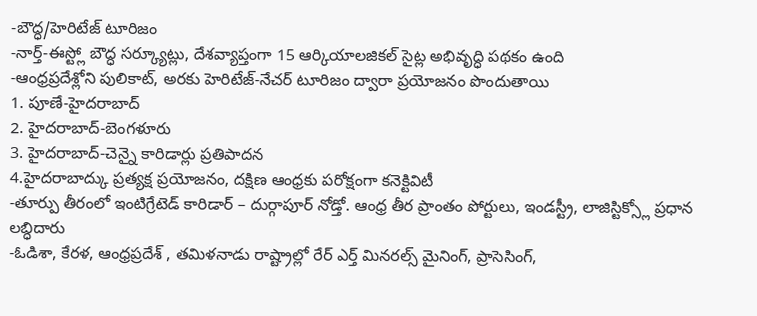-బౌద్ధ/హెరిటేజ్ టూరిజం
-నార్త్-ఈస్ట్లో బౌద్ధ సర్క్యూట్లు, దేశవ్యాప్తంగా 15 ఆర్కియాలజికల్ సైట్ల అభివృద్ధి పథకం ఉంది
-ఆంధ్రప్రదేశ్లోని పులికాట్, అరకు హెరిటేజ్-నేచర్ టూరిజం ద్వారా ప్రయోజనం పొందుతాయి
1. పూణే-హైదరాబాద్
2. హైదరాబాద్-బెంగళూరు
3. హైదరాబాద్-చెన్నై కారిడార్లు ప్రతిపాదన
4.హైదరాబాద్కు ప్రత్యక్ష ప్రయోజనం, దక్షిణ ఆంధ్రకు పరోక్షంగా కనెక్టివిటీ
-తూర్పు తీరంలో ఇంటిగ్రేటెడ్ కారిడార్ – దుర్గాపూర్ నోడ్తో. ఆంధ్ర తీర ప్రాంతం పోర్టులు, ఇండస్ట్రీ, లాజిస్టిక్స్లో ప్రధాన లబ్ధిదారు
-ఓడిశా, కేరళ, ఆంధ్రప్రదేశ్ , తమిళనాడు రాష్ట్రాల్లో రేర్ ఎర్త్ మినరల్స్ మైనింగ్, ప్రాసెసింగ్,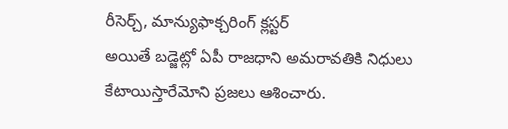రీసెర్చ్, మాన్యుఫాక్చరింగ్ క్లస్టర్
అయితే బడ్జెట్లో ఏపీ రాజధాని అమరావతికి నిధులు కేటాయిస్తారేమోని ప్రజలు ఆశించారు.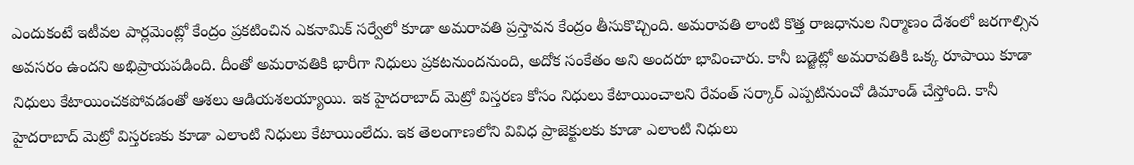ఎందుకంటే ఇటీవల పార్లమెంట్లో కేంద్రం ప్రకటించిన ఎకనామిక్ సర్వేలో కూడా అమరావతి ప్రస్తావన కేంద్రం తీసుకొచ్చింది. అమరావతి లాంటి కొత్త రాజధానుల నిర్మాణం దేశంలో జరగాల్సిన అవసరం ఉందని అభిప్రాయపడింది. దీంతో అమరావతికి భారీగా నిధులు ప్రకటనుందనుంది, అదోక సంకేతం అని అందరూ భావించారు. కానీ బడ్జెట్లో అమరావతికి ఒక్క రూపాయి కూడా నిధులు కేటాయించకపోవడంతో ఆశలు ఆడియశలయ్యాయి. ఇక హైదరాబాద్ మెట్రో విస్తరణ కోసం నిధులు కేటాయించాలని రేవంత్ సర్కార్ ఎప్పటినుంచో డిమాండ్ చేస్తోంది. కానీ హైదరాబాద్ మెట్రో విస్తరణకు కూడా ఎలాంటి నిధులు కేటాయింలేదు. ఇక తెలంగాణలోని వివిధ ప్రాజెక్టులకు కూడా ఎలాంటి నిధులు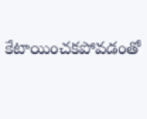కేటాయించకపోవడంతో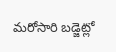మరోసారి బడ్జెట్లో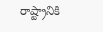రాష్ట్రానికి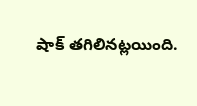షాక్ తగిలినట్లయింది.